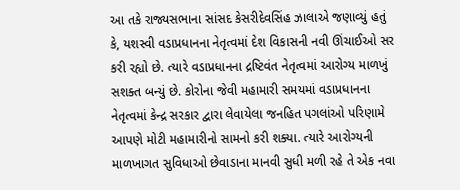આ તકે રાજ્યસભાના સાંસદ કેસરીદેવસિંહ ઝાલાએ જણાવ્યું હતું કે, યશસ્વી વડાપ્રધાનના નેતૃત્વમાં દેશ વિકાસની નવી ઊંચાઈઓ સર કરી રહ્યો છે. ત્યારે વડાપ્રધાનના દ્રષ્ટિવંત નેતૃત્વમાં આરોગ્ય માળખું સશક્ત બન્યું છે. કોરોના જેવી મહામારી સમયમાં વડાપ્રધાનના નેતૃત્વમાં કેન્દ્ર સરકાર દ્વારા લેવાયેલા જનહિત પગલાંઓ પરિણામે આપણે મોટી મહામારીનો સામનો કરી શક્યા. ત્યારે આરોગ્યની માળખાગત સુવિધાઓ છેવાડાના માનવી સુધી મળી રહે તે એક નવા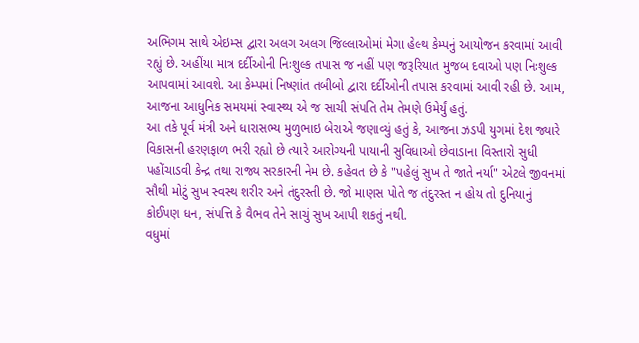અભિગમ સાથે એઇમ્સ દ્વારા અલગ અલગ જિલ્લાઓમાં મેગા હેલ્થ કેમ્પનું આયોજન કરવામાં આવી રહ્યું છે. અહીંયા માત્ર દર્દીઓની નિઃશુલ્ક તપાસ જ નહીં પણ જરૂરિયાત મુજબ દવાઓ પણ નિઃશુલ્ક આપવામાં આવશે. આ કેમ્પમાં નિષ્ણાંત તબીબો દ્વારા દર્દીઓની તપાસ કરવામાં આવી રહી છે. આમ, આજના આધુનિક સમયમાં સ્વાસ્થ્ય એ જ સાચી સંપતિ તેમ તેમણે ઉમેર્યું હતું.
આ તકે પૂર્વ મંત્રી અને ધારાસભ્ય મુળુભાઇ બેરાએ જણાવ્યું હતું કે, આજના ઝડપી યુગમાં દેશ જ્યારે વિકાસની હરણફાળ ભરી રહ્યો છે ત્યારે આરોગ્યની પાયાની સુવિધાઓ છેવાડાના વિસ્તારો સુધી પહોંચાડવી કેન્દ્ર તથા રાજ્ય સરકારની નેમ છે. કહેવત છે કે "પહેલું સુખ તે જાતે નર્યા" એટલે જીવનમાં સૌથી મોટું સુખ સ્વસ્થ શરીર અને તંદુરસ્તી છે. જો માણસ પોતે જ તંદુરસ્ત ન હોય તો દુનિયાનું કોઈપણ ધન, સંપત્તિ કે વૈભવ તેને સાચું સુખ આપી શકતું નથી.
વધુમાં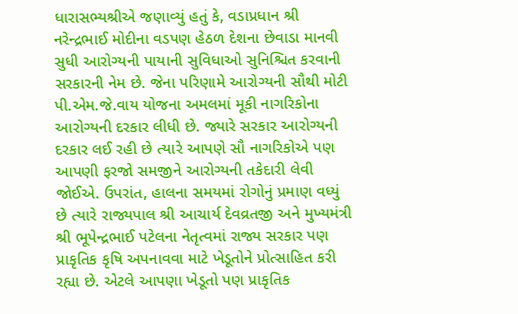ધારાસભ્યશ્રીએ જણાવ્યું હતું કે, વડાપ્રધાન શ્રી નરેન્દ્રભાઈ મોદીના વડપણ હેઠળ દેશના છેવાડા માનવી સુધી આરોગ્યની પાયાની સુવિધાઓ સુનિશ્ચિત કરવાની સરકારની નેમ છે. જેના પરિણામે આરોગ્યની સૌથી મોટી પી.એમ.જે.વાય યોજના અમલમાં મૂકી નાગરિકોના આરોગ્યની દરકાર લીધી છે. જ્યારે સરકાર આરોગ્યની દરકાર લઈ રહી છે ત્યારે આપણે સૌ નાગરિકોએ પણ આપણી ફરજો સમજીને આરોગ્યની તકેદારી લેવી જોઈએ. ઉપરાંત, હાલના સમયમાં રોગોનું પ્રમાણ વધ્યું છે ત્યારે રાજ્યપાલ શ્રી આચાર્ય દેવવ્રતજી અને મુખ્યમંત્રી શ્રી ભૂપેન્દ્રભાઈ પટેલના નેતૃત્વમાં રાજ્ય સરકાર પણ પ્રાકૃતિક કૃષિ અપનાવવા માટે ખેડૂતોને પ્રોત્સાહિત કરી રહ્યા છે. એટલે આપણા ખેડૂતો પણ પ્રાકૃતિક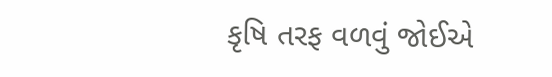કૃષિ તરફ વળવું જોઈએ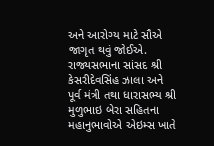અને આરોગ્ય માટે સૌએ જાગૃત થવું જોઈએ.
રાજ્યસભાના સાંસદ શ્રી કેસરીદેવસિંહ ઝાલા અને પૂર્વ મંત્રી તથા ધારાસભ્ય શ્રી મુળુભાઇ બેરા સહિતના મહાનુભાવોએ એઇમ્સ ખાતે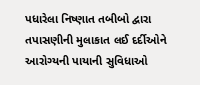પધારેલા નિષ્ણાત તબીબો દ્વારા તપાસણીની મુલાકાત લઈ દર્દીઓને આરોગ્યની પાયાની સુવિધાઓ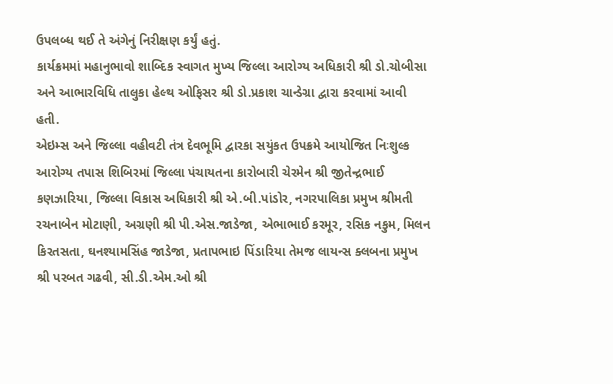ઉપલબ્ધ થઈ તે અંગેનું નિરીક્ષણ કર્યું હતું.
કાર્યક્રમમાં મહાનુભાવો શાબ્દિક સ્વાગત મુખ્ય જિલ્લા આરોગ્ય અધિકારી શ્રી ડો.ચોબીસા અને આભારવિધિ તાલુકા હેલ્થ ઓફિસર શ્રી ડો.પ્રકાશ ચાન્ડેગ્રા દ્વારા કરવામાં આવી હતી.
એઇમ્સ અને જિલ્લા વહીવટી તંત્ર દેવભૂમિ દ્વારકા સયુંકત ઉપક્રમે આયોજિત નિઃશુલ્ક આરોગ્ય તપાસ શિબિરમાં જિલ્લા પંચાયતના કારોબારી ચેરમેન શ્રી જીતેન્દ્રભાઈ કણઝારિયા, જિલ્લા વિકાસ અધિકારી શ્રી એ.બી.પાંડોર, નગરપાલિકા પ્રમુખ શ્રીમતી રચનાબેન મોટાણી, અગ્રણી શ્રી પી.એસ.જાડેજા, એભાભાઈ કરમૂર, રસિક નકુમ, મિલન કિરતસતા, ઘનશ્યામસિંહ જાડેજા, પ્રતાપભાઇ પિંડારિયા તેમજ લાયન્સ ક્લબના પ્રમુખ શ્રી પરબત ગઢવી, સી.ડી.એમ.ઓ શ્રી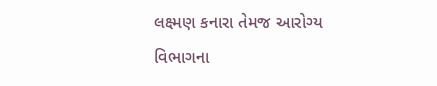લક્ષ્મણ કનારા તેમજ આરોગ્ય વિભાગના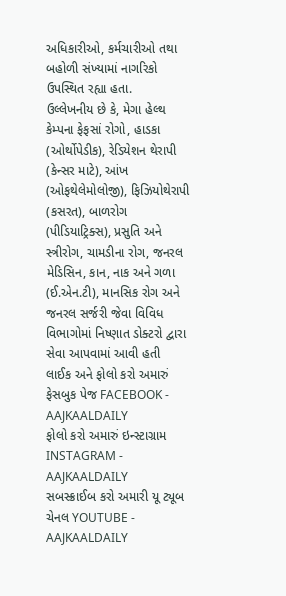અધિકારીઓ, કર્મચારીઓ તથા બહોળી સંખ્યામાં નાગરિકો ઉપસ્થિત રહ્યા હતા.
ઉલ્લેખનીય છે કે, મેગા હેલ્થ કેમ્પના ફેફસાં રોગો, હાડકા (ઓર્થોપેડીક), રેડિયેશન થેરાપી (કેન્સર માટે), આંખ (ઓફથેલેમોલોજી), ફિઝિયોથેરાપી (કસરત), બાળરોગ (પીડિયાટ્રિક્સ), પ્રસુતિ અને સ્ત્રીરોગ, ચામડીના રોગ, જનરલ મેડિસિન, કાન, નાક અને ગળા (ઈ.એન.ટી), માનસિક રોગ અને જનરલ સર્જરી જેવા વિવિધ વિભાગોમાં નિષ્ણાત ડોક્ટરો દ્વારા સેવા આપવામાં આવી હતી
લાઈક અને ફોલો કરો અમારું ફેસબુક પેજ FACEBOOK - AAJKAALDAILY
ફોલો કરો અમારું ઇન્સ્ટાગ્રામ INSTAGRAM - AAJKAALDAILY
સબસ્ક્રાઈબ કરો અમારી યૂ ટ્યૂબ ચેનલ YOUTUBE - AAJKAALDAILY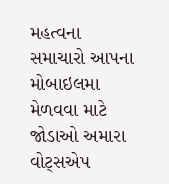મહત્વના સમાચારો આપના મોબાઇલમા મેળવવા માટે જોડાઓ અમારા વોટ્સએપ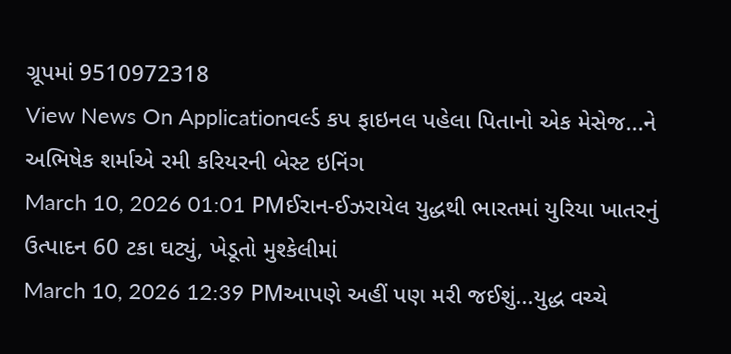ગ્રૂપમાં 9510972318
View News On Applicationવર્લ્ડ કપ ફાઇનલ પહેલા પિતાનો એક મેસેજ...ને અભિષેક શર્માએ રમી કરિયરની બેસ્ટ ઇનિંગ
March 10, 2026 01:01 PMઈરાન-ઈઝરાયેલ યુદ્ધથી ભારતમાં યુરિયા ખાતરનું ઉત્પાદન 60 ટકા ઘટ્યું, ખેડૂતો મુશ્કેલીમાં
March 10, 2026 12:39 PMઆપણે અહીં પણ મરી જઈશું...યુદ્ધ વચ્ચે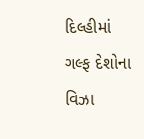દિલ્હીમાં ગલ્ફ દેશોના વિઝા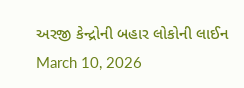અરજી કેન્દ્રોની બહાર લોકોની લાઈન
March 10, 2026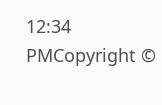12:34 PMCopyright ©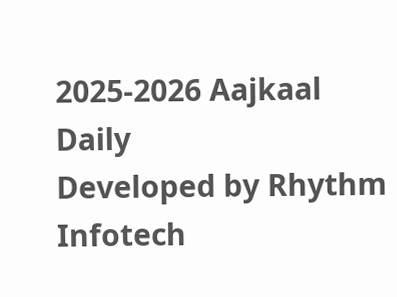2025-2026 Aajkaal Daily
Developed by Rhythm Infotech